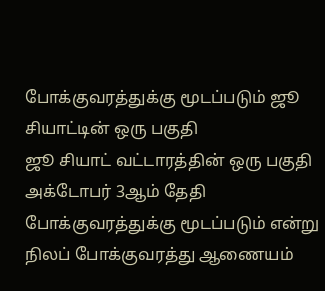போக்குவரத்துக்கு மூடப்படும் ஜூ சியாட்டின் ஒரு பகுதி
ஜூ சியாட் வட்டாரத்தின் ஒரு பகுதி அக்டோபர் 3ஆம் தேதி போக்குவரத்துக்கு மூடப்படும் என்று நிலப் போக்குவரத்து ஆணையம்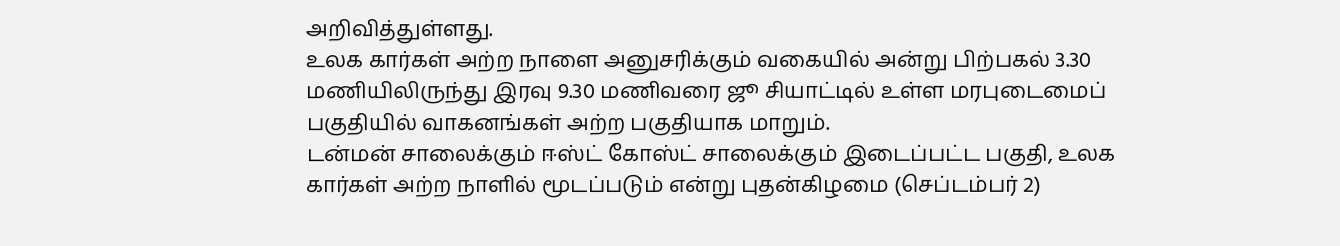அறிவித்துள்ளது.
உலக கார்கள் அற்ற நாளை அனுசரிக்கும் வகையில் அன்று பிற்பகல் 3.30 மணியிலிருந்து இரவு 9.30 மணிவரை ஜூ சியாட்டில் உள்ள மரபுடைமைப் பகுதியில் வாகனங்கள் அற்ற பகுதியாக மாறும்.
டன்மன் சாலைக்கும் ஈஸ்ட் கோஸ்ட் சாலைக்கும் இடைப்பட்ட பகுதி, உலக கார்கள் அற்ற நாளில் மூடப்படும் என்று புதன்கிழமை (செப்டம்பர் 2)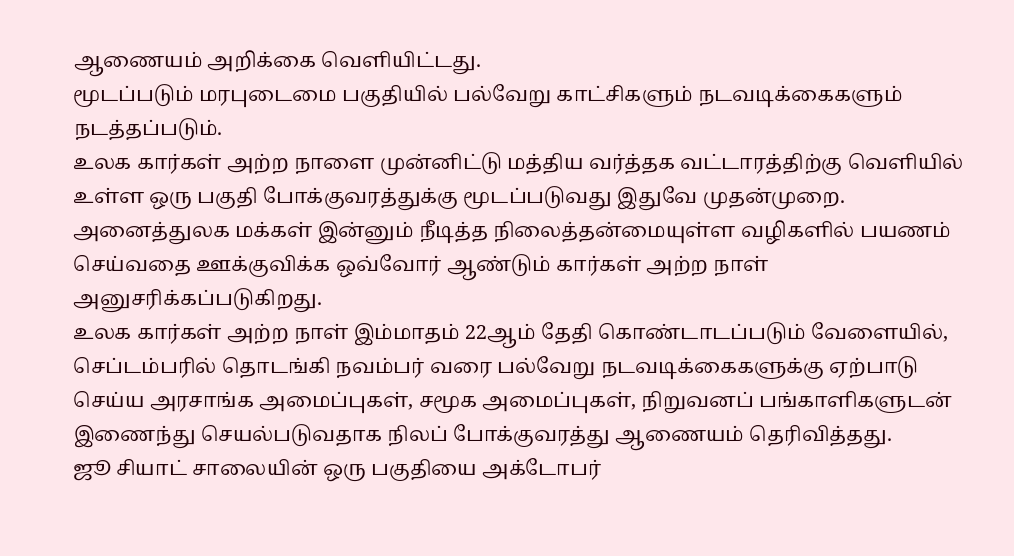ஆணையம் அறிக்கை வெளியிட்டது.
மூடப்படும் மரபுடைமை பகுதியில் பல்வேறு காட்சிகளும் நடவடிக்கைகளும் நடத்தப்படும்.
உலக கார்கள் அற்ற நாளை முன்னிட்டு மத்திய வர்த்தக வட்டாரத்திற்கு வெளியில் உள்ள ஒரு பகுதி போக்குவரத்துக்கு மூடப்படுவது இதுவே முதன்முறை.
அனைத்துலக மக்கள் இன்னும் நீடித்த நிலைத்தன்மையுள்ள வழிகளில் பயணம் செய்வதை ஊக்குவிக்க ஒவ்வோர் ஆண்டும் கார்கள் அற்ற நாள் அனுசரிக்கப்படுகிறது.
உலக கார்கள் அற்ற நாள் இம்மாதம் 22ஆம் தேதி கொண்டாடப்படும் வேளையில், செப்டம்பரில் தொடங்கி நவம்பர் வரை பல்வேறு நடவடிக்கைகளுக்கு ஏற்பாடு செய்ய அரசாங்க அமைப்புகள், சமூக அமைப்புகள், நிறுவனப் பங்காளிகளுடன் இணைந்து செயல்படுவதாக நிலப் போக்குவரத்து ஆணையம் தெரிவித்தது.
ஜூ சியாட் சாலையின் ஒரு பகுதியை அக்டோபர்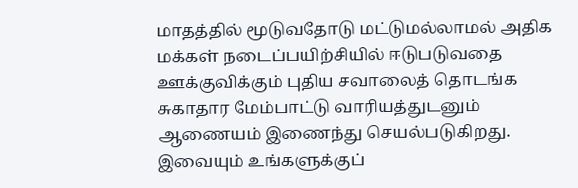மாதத்தில் மூடுவதோடு மட்டுமல்லாமல் அதிக மக்கள் நடைப்பயிற்சியில் ஈடுபடுவதை ஊக்குவிக்கும் புதிய சவாலைத் தொடங்க சுகாதார மேம்பாட்டு வாரியத்துடனும் ஆணையம் இணைந்து செயல்படுகிறது.
இவையும் உங்களுக்குப்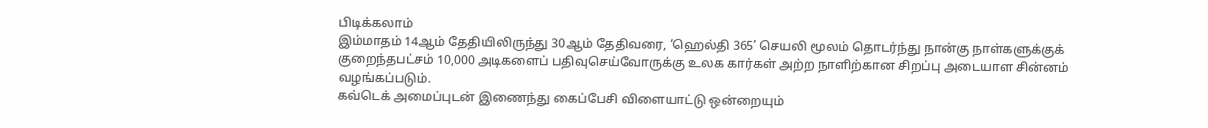பிடிக்கலாம்
இம்மாதம் 14ஆம் தேதியிலிருந்து 30ஆம் தேதிவரை, ‘ஹெல்தி 365’ செயலி மூலம் தொடர்ந்து நான்கு நாள்களுக்குக் குறைந்தபட்சம் 10,000 அடிகளைப் பதிவுசெய்வோருக்கு உலக கார்கள் அற்ற நாளிற்கான சிறப்பு அடையாள சின்னம் வழங்கப்படும்.
கவ்டெக் அமைப்புடன் இணைந்து கைப்பேசி விளையாட்டு ஒன்றையும்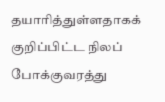தயாரித்துள்ளதாகக் குறிப்பிட்ட நிலப் போக்குவரத்து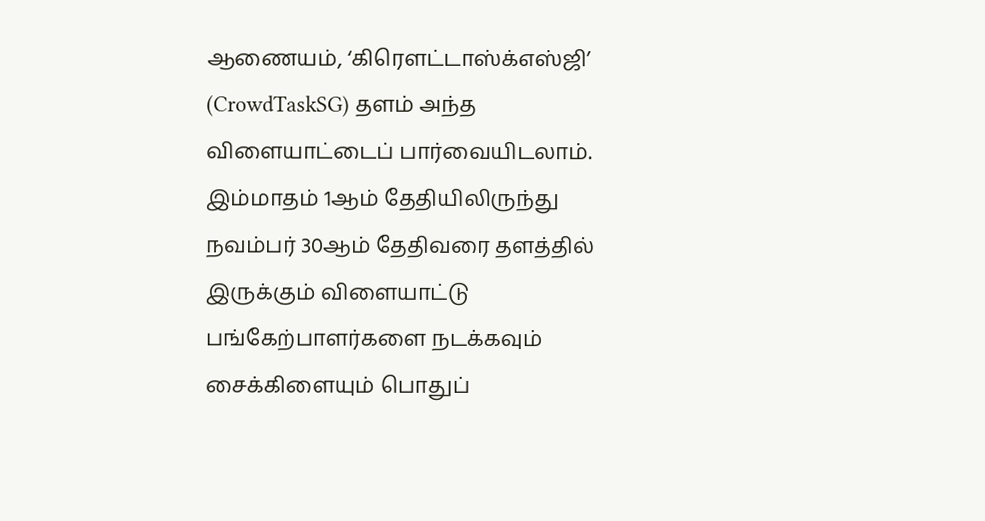ஆணையம், ‘கிரௌட்டாஸ்க்எஸ்ஜி’ (CrowdTaskSG) தளம் அந்த விளையாட்டைப் பார்வையிடலாம்.
இம்மாதம் 1ஆம் தேதியிலிருந்து நவம்பர் 30ஆம் தேதிவரை தளத்தில் இருக்கும் விளையாட்டு பங்கேற்பாளர்களை நடக்கவும் சைக்கிளையும் பொதுப்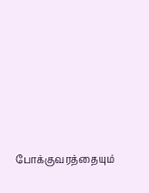போக்குவரத்தையும்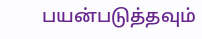பயன்படுத்தவும்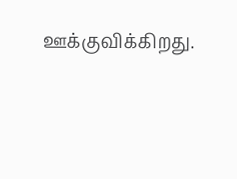ஊக்குவிக்கிறது.